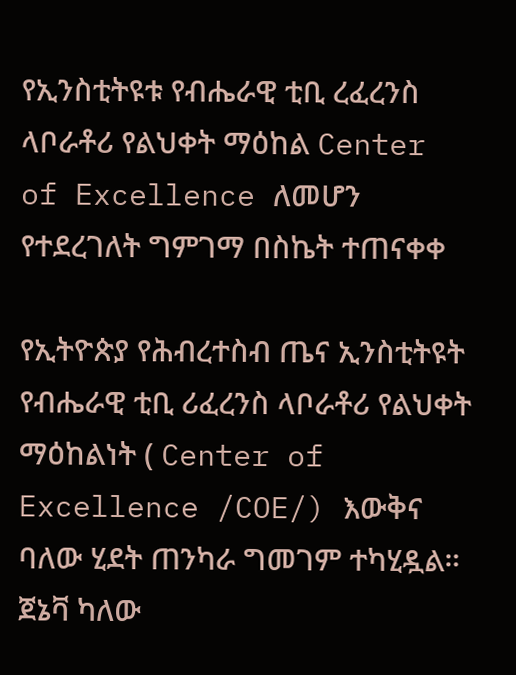የኢንስቲትዩቱ የብሔራዊ ቲቢ ረፈረንስ ላቦራቶሪ የልህቀት ማዕከል Center of Excellence ለመሆን የተደረገለት ግምገማ በስኬት ተጠናቀቀ

የኢትዮጵያ የሕብረተስብ ጤና ኢንስቲትዩት የብሔራዊ ቲቢ ሪፈረንስ ላቦራቶሪ የልህቀት ማዕከልነት ( Center of Excellence /COE/) እውቅና ባለው ሂደት ጠንካራ ግመገም ተካሂዷል።
ጀኔቫ ካለው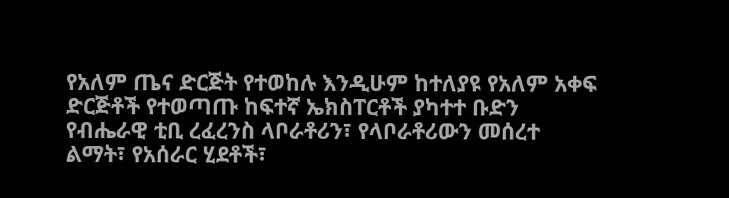የአለም ጤና ድርጅት የተወከሉ እንዲሁም ከተለያዩ የአለም አቀፍ ድርጅቶች የተወጣጡ ከፍተኛ ኤክስፐርቶች ያካተተ ቡድን የብሔራዊ ቲቢ ረፈረንስ ላቦራቶሪን፣ የላቦራቶሪውን መሰረተ ልማት፣ የአሰራር ሂደቶች፣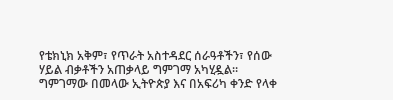የቴክኒክ አቅም፣ የጥራት አስተዳደር ሰራዓቶችን፣ የሰው ሃይል ብቃቶችን አጠቃላይ ግምገማ አካሂዷል።
ግምገማው በመላው ኢትዮጵያ እና በአፍሪካ ቀንድ የላቀ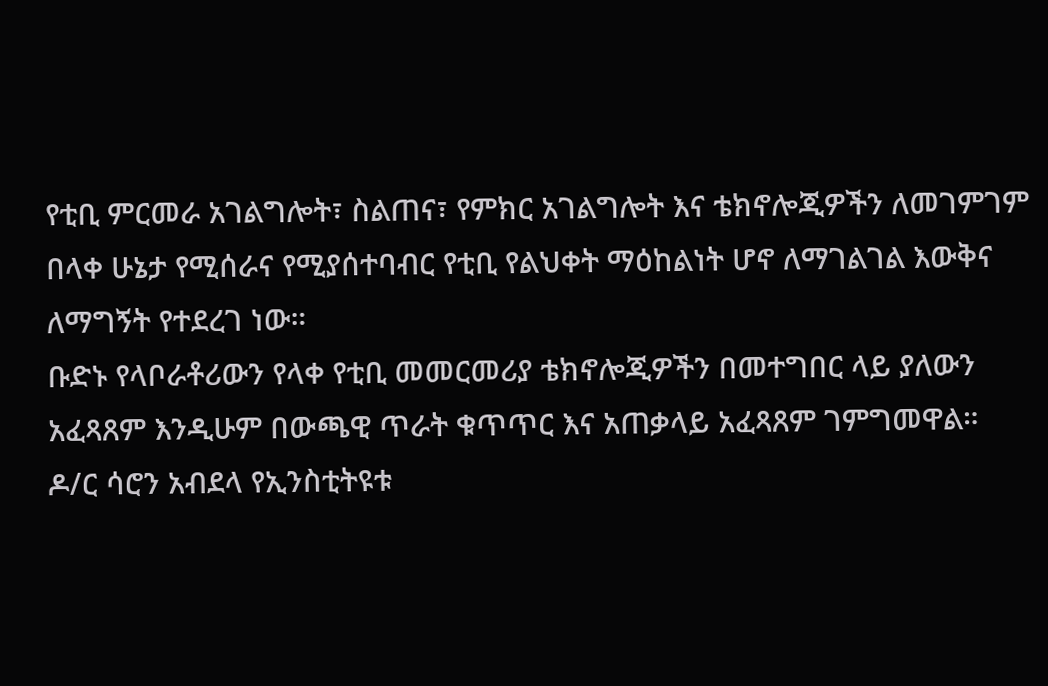የቲቢ ምርመራ አገልግሎት፣ ስልጠና፣ የምክር አገልግሎት እና ቴክኖሎጂዎችን ለመገምገም በላቀ ሁኔታ የሚሰራና የሚያሰተባብር የቲቢ የልህቀት ማዕከልነት ሆኖ ለማገልገል እውቅና ለማግኝት የተደረገ ነው።
ቡድኑ የላቦራቶሪውን የላቀ የቲቢ መመርመሪያ ቴክኖሎጂዎችን በመተግበር ላይ ያለውን አፈጻጸም እንዲሁም በውጫዊ ጥራት ቁጥጥር እና አጠቃላይ አፈጻጸም ገምግመዋል።
ዶ/ር ሳሮን አብደላ የኢንስቲትዩቱ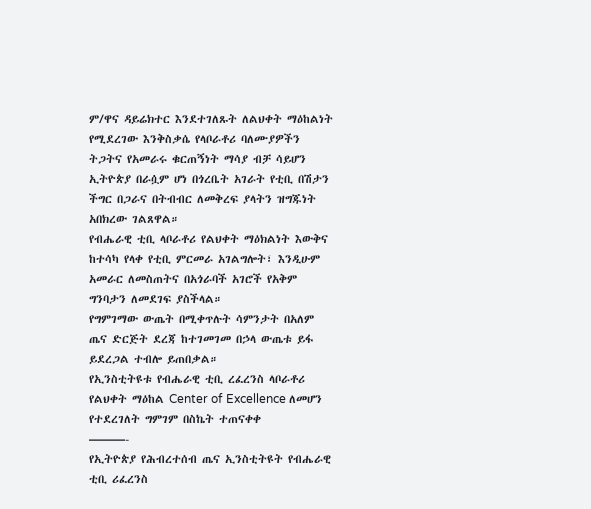ም/ዋና ዳይሬክተር እንደተገለጹት ለልህቀት ማዕከልነት የሚደረገው እንቅስቃሴ የላቦራቶሪ ባለሙያዎችን ትጋትና የአመራሩ ቁርጠኝነት ማሳያ ብቻ ሳይሆን ኢትዮጵያ በራሷም ሆነ በጎረቤት አገራት የቲቢ በሽታን ችግር በጋራና በትብብር ለመቅረፍ ያላትን ዝግጁነት አበክረው ገልጸዋል።
የብሔራዊ ቲቢ ላቦራቶሪ የልህቀት ማዕክልነት እውቅና ከተሳካ የላቀ የቲቢ ምርመራ አገልግሎት፣ እንዲሁም አመራር ለመስጠትና በአጎራባች አገሮች የአቅም ግንባታን ለመደገፍ ያስችላል።
የግምገማው ውጤት በሚቀጥሉት ሳምንታት በአለም ጤና ድርጅት ደረጃ ከተገመገመ በኃላ ውጤቱ ይፋ ይደረጋል ተብሎ ይጠበቃል።
የኢንስቲትዩቱ የብሔራዊ ቲቢ ረፈረንስ ላቦራቶሪ የልህቀት ማዕከል Center of Excellence ለመሆን የተደረገለት ግምገም በስኬት ተጠናቀቀ
———-
የኢትዮጵያ የሕብረተሰብ ጤና ኢንስቲትዩት የብሔራዊ ቲቢ ሪፈረንስ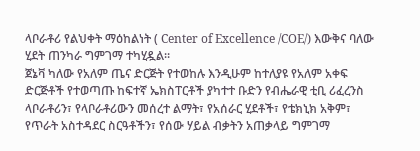ላቦራቶሪ የልህቀት ማዕከልነት ( Center of Excellence /COE/) እውቅና ባለው ሂደት ጠንካራ ግምገማ ተካሂዷል።
ጀኔቫ ካለው የአለም ጤና ድርጅት የተወከሉ እንዲሁም ከተለያዩ የአለም አቀፍ ድርጅቶች የተወጣጡ ከፍተኛ ኤክስፐርቶች ያካተተ ቡድን የብሔራዊ ቲቢ ሪፈረንስ ላቦራቶሪን፣ የላቦራቶሪውን መሰረተ ልማት፣ የአሰራር ሂደቶች፣ የቴክኒክ አቅም፣ የጥራት አስተዳደር ስርዓቶችን፣ የሰው ሃይል ብቃትን አጠቃላይ ግምገማ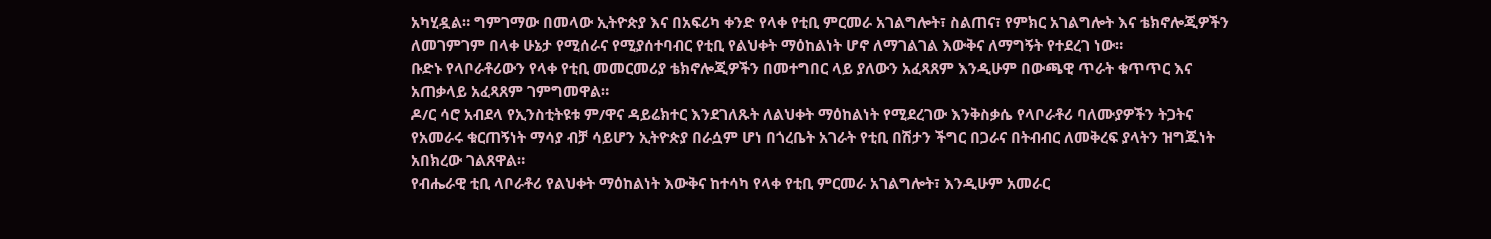አካሂዷል። ግምገማው በመላው ኢትዮጵያ እና በአፍሪካ ቀንድ የላቀ የቲቢ ምርመራ አገልግሎት፣ ስልጠና፣ የምክር አገልግሎት እና ቴክኖሎጂዎችን ለመገምገም በላቀ ሁኔታ የሚሰራና የሚያሰተባብር የቲቢ የልህቀት ማዕከልነት ሆኖ ለማገልገል እውቅና ለማግኝት የተደረገ ነው።
ቡድኑ የላቦራቶሪውን የላቀ የቲቢ መመርመሪያ ቴክኖሎጂዎችን በመተግበር ላይ ያለውን አፈጻጸም እንዲሁም በውጫዊ ጥራት ቁጥጥር እና አጠቃላይ አፈጻጸም ገምግመዋል።
ዶ/ር ሳሮ አብደላ የኢንስቲትዩቱ ም/ዋና ዳይሬክተር እንደገለጹት ለልህቀት ማዕከልነት የሚደረገው እንቅስቃሴ የላቦራቶሪ ባለሙያዎችን ትጋትና የአመራሩ ቁርጠኝነት ማሳያ ብቻ ሳይሆን ኢትዮጵያ በራሷም ሆነ በጎረቤት አገራት የቲቢ በሽታን ችግር በጋራና በትብብር ለመቅረፍ ያላትን ዝግጁነት አበክረው ገልጸዋል።
የብሔራዊ ቲቢ ላቦራቶሪ የልህቀት ማዕከልነት እውቅና ከተሳካ የላቀ የቲቢ ምርመራ አገልግሎት፣ እንዲሁም አመራር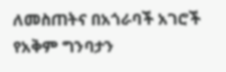ለመስጠትና በአጎራባች አገሮች የአቅም ግንባታን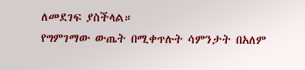ለመደገፍ ያስችላል።
የግምገማው ውጤት በሚቀጥሉት ሳምንታት በአለም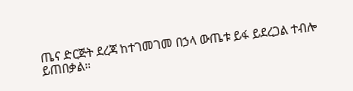ጤና ድርጅት ደረጃ ከተገመገመ በኃላ ውጤቱ ይፋ ይደረጋል ተብሎ ይጠበቃል።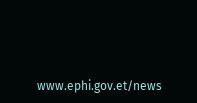www.ephi.gov.et/news